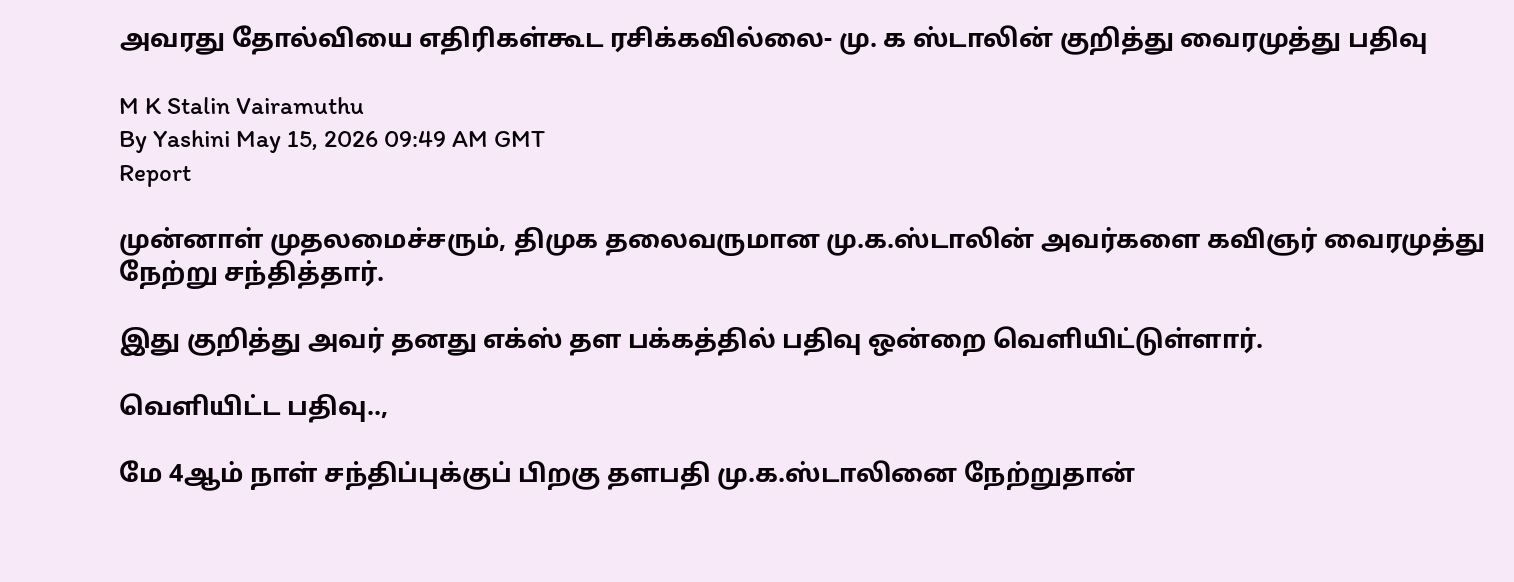அவரது தோல்வியை எதிரிகள்கூட ரசிக்கவில்லை- மு. க ஸ்டாலின் குறித்து வைரமுத்து பதிவு

M K Stalin Vairamuthu
By Yashini May 15, 2026 09:49 AM GMT
Report

முன்னாள் முதலமைச்சரும், திமுக தலைவருமான மு.க.ஸ்டாலின் அவர்களை கவிஞர் வைரமுத்து நேற்று சந்தித்தார்.

இது குறித்து அவர் தனது எக்ஸ் தள பக்கத்தில் பதிவு ஒன்றை வெளியிட்டுள்ளார்.

வெளியிட்ட பதிவு..,

மே 4ஆம் நாள் சந்திப்புக்குப் பிறகு தளபதி மு.க.ஸ்டாலினை நேற்றுதான்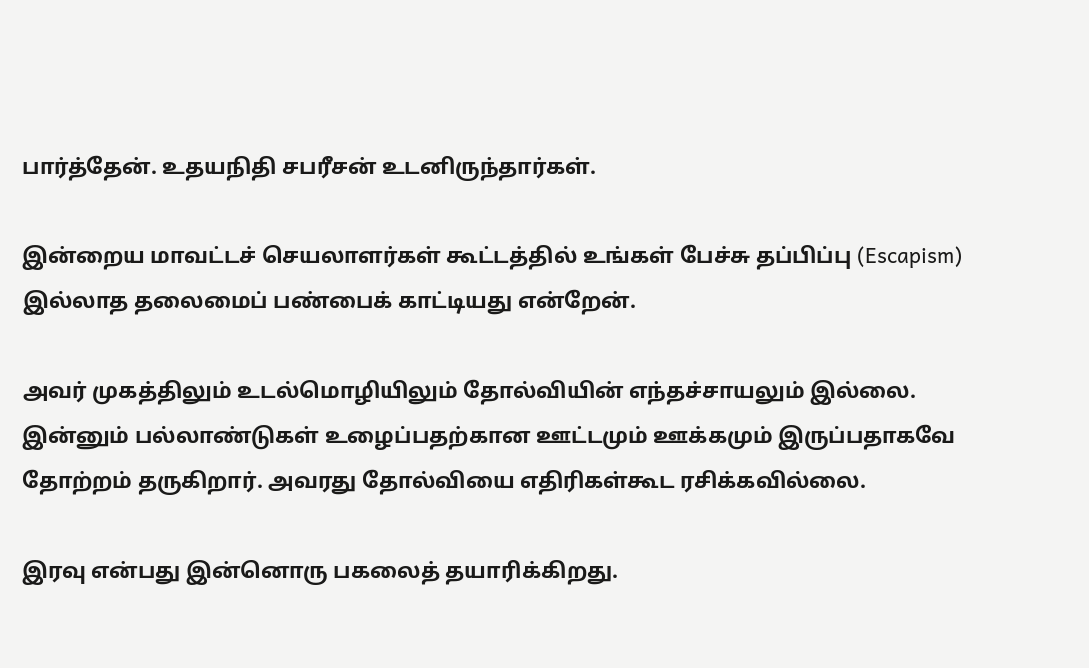பார்த்தேன். உதயநிதி சபரீசன் உடனிருந்தார்கள்.

இன்றைய மாவட்டச் செயலாளர்கள் கூட்டத்தில் உங்கள் பேச்சு தப்பிப்பு (Escapism) இல்லாத தலைமைப் பண்பைக் காட்டியது என்றேன்.

அவர் முகத்திலும் உடல்மொழியிலும் தோல்வியின் எந்தச்சாயலும் இல்லை. இன்னும் பல்லாண்டுகள் உழைப்பதற்கான ஊட்டமும் ஊக்கமும் இருப்பதாகவே தோற்றம் தருகிறார். அவரது தோல்வியை எதிரிகள்கூட ரசிக்கவில்லை.

இரவு என்பது இன்னொரு பகலைத் தயாரிக்கிறது.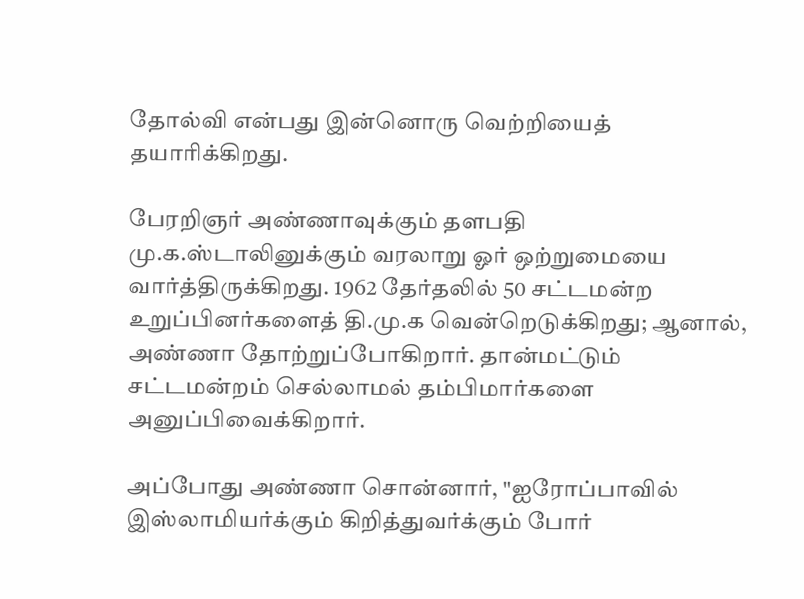தோல்வி என்பது இன்னொரு வெற்றியைத் தயாரிக்கிறது.

பேரறிஞர் அண்ணாவுக்கும் தளபதி மு.க.ஸ்டாலினுக்கும் வரலாறு ஓர் ஒற்றுமையை வார்த்திருக்கிறது. 1962 தேர்தலில் 50 சட்டமன்ற உறுப்பினர்களைத் தி.மு.க வென்றெடுக்கிறது; ஆனால், அண்ணா தோற்றுப்போகிறார். தான்மட்டும் சட்டமன்றம் செல்லாமல் தம்பிமார்களை அனுப்பிவைக்கிறார்.

அப்போது அண்ணா சொன்னார், "ஐரோப்பாவில் இஸ்லாமியர்க்கும் கிறித்துவர்க்கும் போர்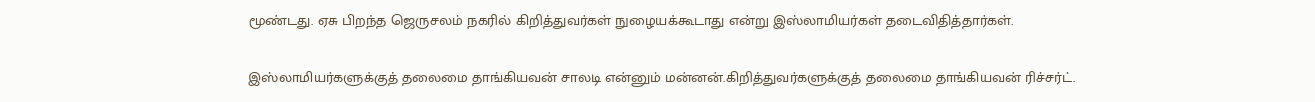மூண்டது. ஏசு பிறந்த ஜெருசலம் நகரில் கிறித்துவர்கள் நுழையக்கூடாது என்று இஸ்லாமியர்கள் தடைவிதித்தார்கள்.

இஸ்லாமியர்களுக்குத் தலைமை தாங்கியவன் சாலடி என்னும் மன்னன்.கிறித்துவர்களுக்குத் தலைமை தாங்கியவன் ரிச்சர்ட்.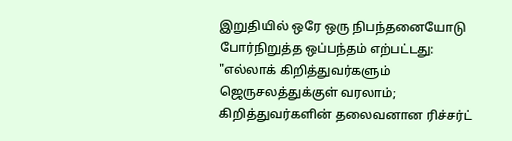இறுதியில் ஒரே ஒரு நிபந்தனையோடு போர்நிறுத்த ஒப்பந்தம் எற்பட்டது: "எல்லாக் கிறித்துவர்களும் ஜெருசலத்துக்குள் வரலாம்; கிறித்துவர்களின் தலைவனான ரிச்சர்ட்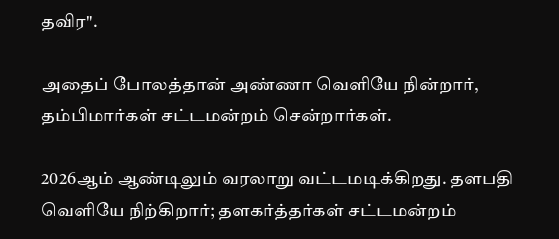தவிர".

அதைப் போலத்தான் அண்ணா வெளியே நின்றார், தம்பிமார்கள் சட்டமன்றம் சென்றார்கள்.

2026ஆம் ஆண்டிலும் வரலாறு வட்டமடிக்கிறது. தளபதி வெளியே நிற்கிறார்; தளகர்த்தர்கள் சட்டமன்றம்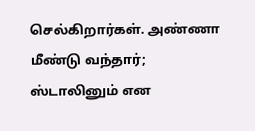செல்கிறார்கள். அண்ணா மீண்டு வந்தார்; ஸ்டாலினும் என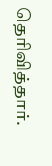தெரிவித்தார்.